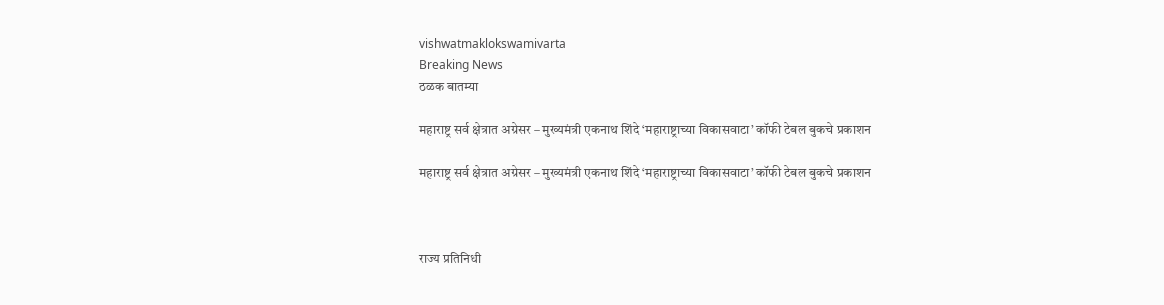vishwatmaklokswamivarta
Breaking News
ठळक बातम्या

महाराष्ट्र सर्व क्षेत्रात अग्रेसर – मुख्यमंत्री एकनाथ शिंदे ‘महाराष्ट्राच्या विकासवाटा’ कॉफी टेबल बुकचे प्रकाशन

महाराष्ट्र सर्व क्षेत्रात अग्रेसर – मुख्यमंत्री एकनाथ शिंदे ‘महाराष्ट्राच्या विकासवाटा’ कॉफी टेबल बुकचे प्रकाशन



राज्य प्रतिनिधी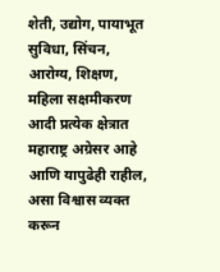शेती, उद्योग, पायाभूत सुविधा, सिंचन, आरोग्य, शिक्षण, महिला सक्षमीकरण आदी प्रत्येक क्षेत्रात महाराष्ट्र अग्रेसर आहे आणि यापुढेही राहील, असा विश्वास व्यक्त करून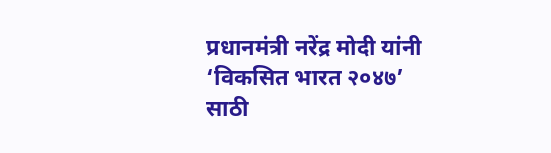प्रधानमंत्री नरेंद्र मोदी यांनी ‘विकसित भारत २०४७’ साठी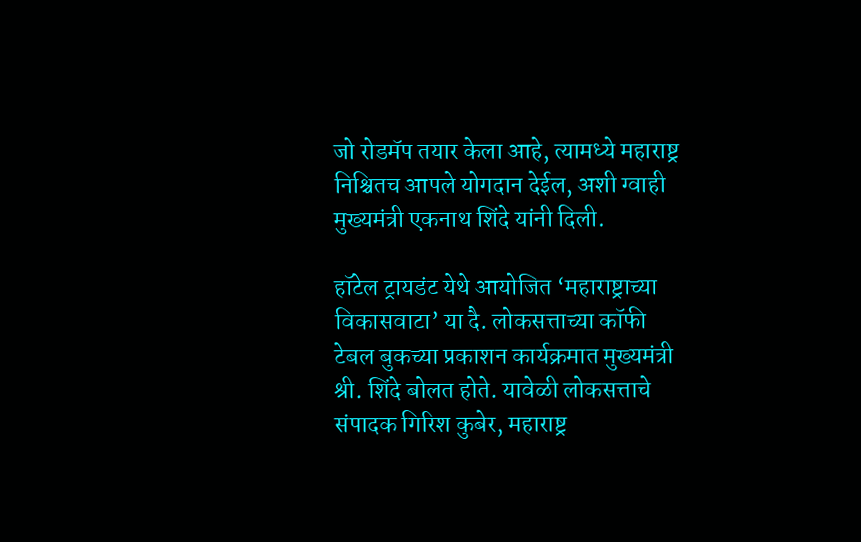जो रोडमॅप तयार केला आहे, त्यामध्ये महाराष्ट्र निश्चितच आपले योगदान देईल, अशी ग्वाही मुख्यमंत्री एकनाथ शिंदे यांनी दिली.

हॉटेल ट्रायडंट येथे आयोजित ‘महाराष्ट्राच्या विकासवाटा’ या दै. लोकसत्ताच्या कॉफी टेबल बुकच्या प्रकाशन कार्यक्रमात मुख्यमंत्री श्री. शिंदे बोलत होते. यावेळी लोकसत्ताचे संपादक गिरिश कुबेर, महाराष्ट्र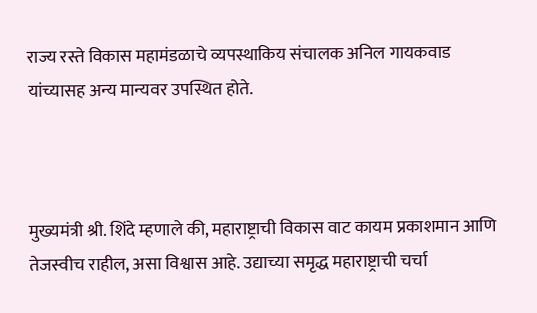राज्य रस्ते विकास महामंडळाचे व्यपस्थाकिय संचालक अनिल गायकवाड यांच्यासह अन्य मान्यवर उपस्थित होते.



मुख्यमंत्री श्री. शिंदे म्हणाले की, महाराष्ट्राची विकास वाट कायम प्रकाशमान आणि तेजस्वीच राहील, असा विश्वास आहे. उद्याच्या समृद्ध महाराष्ट्राची चर्चा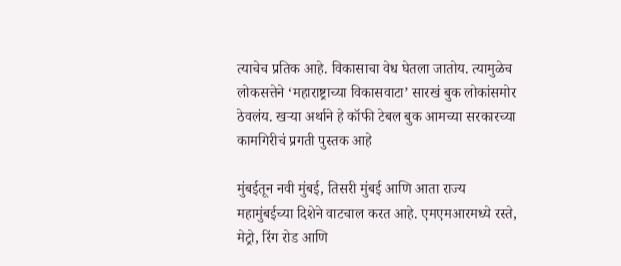त्याचेच प्रतिक आहे. विकासाचा वेध घेतला जातोय. त्यामुळेच लोकसत्तेने ‘महाराष्ट्राच्या विकासवाटा’ सारखं बुक लोकांसमोर ठेवलंय. खऱ्या अर्थाने हे कॉफी टेबल बुक आमच्या सरकारच्या कामगिरीचं प्रगती पुस्तक आहे

मुंबईतून नवी मुंबई, तिसरी मुंबई आणि आता राज्य महामुंबईच्या दिशेने वाटचाल करत आहे. एमएमआरमध्ये रस्ते, मेट्रो, रिंग रोड आणि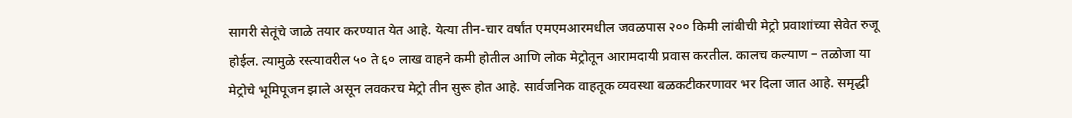सागरी सेतूंचे जाळे तयार करण्यात येत आहे. येत्या तीन-चार वर्षांत एमएमआरमधील जवळपास २०० किमी लांबीची मेट्रो प्रवाशांच्या सेवेत रुजू होईल. त्यामुळे रस्त्यावरील ५० ते ६० लाख वाहने कमी होतील आणि लोक मेट्रोतून आरामदायी प्रवास करतील. कालच कल्याण – तळोजा या मेट्रोचे भूमिपूजन झाले असून लवकरच मेट्रो तीन सुरू होत आहे. सार्वजनिक वाहतूक व्यवस्था बळकटीकरणावर भर दिला जात आहे. समृद्धी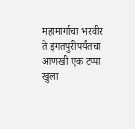महामार्गाचा भरवीर ते इगतपुरीपर्यंतचा आणखी एक टप्पा खुला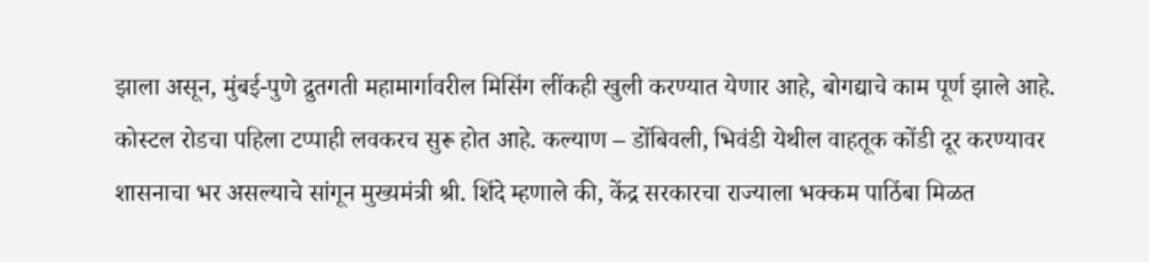झाला असून, मुंबई-पुणे द्रुतगती महामार्गावरील मिसिंग लींकही खुली करण्यात येणार आहे, बोगद्याचे काम पूर्ण झाले आहे. कोस्टल रोडचा पहिला टप्पाही लवकरच सुरू होत आहे. कल्याण – डोंबिवली, भिवंडी येथील वाहतूक कोंडी दूर करण्यावर शासनाचा भर असल्याचे सांगून मुख्यमंत्री श्री. शिंदे म्हणाले की, केंद्र सरकारचा राज्याला भक्कम पाठिंबा मिळत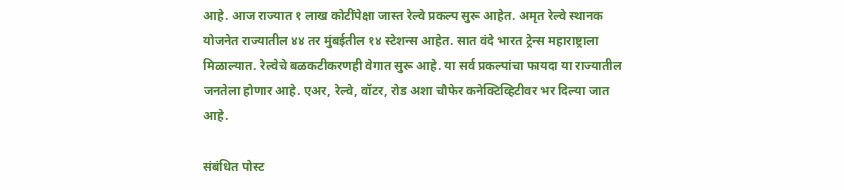आहे. आज राज्यात १ लाख कोटींपेक्षा जास्त रेल्वे प्रकल्प सुरू आहेत. अमृत रेल्वे स्थानक योजनेत राज्यातील ४४ तर मुंबईतील १४ स्टेशन्स आहेत. सात वंदे भारत ट्रेन्स महाराष्ट्राला मिळाल्यात. रेल्वेचे बळकटीकरणही वेगात सुरू आहे. या सर्व प्रकल्पांचा फायदा या राज्यातील जनतेला होणार आहे. एअर, रेल्वे, वॉटर, रोड अशा चौफेर कनेक्टिव्हिटीवर भर दिल्या जात आहे.

संबंधित पोस्ट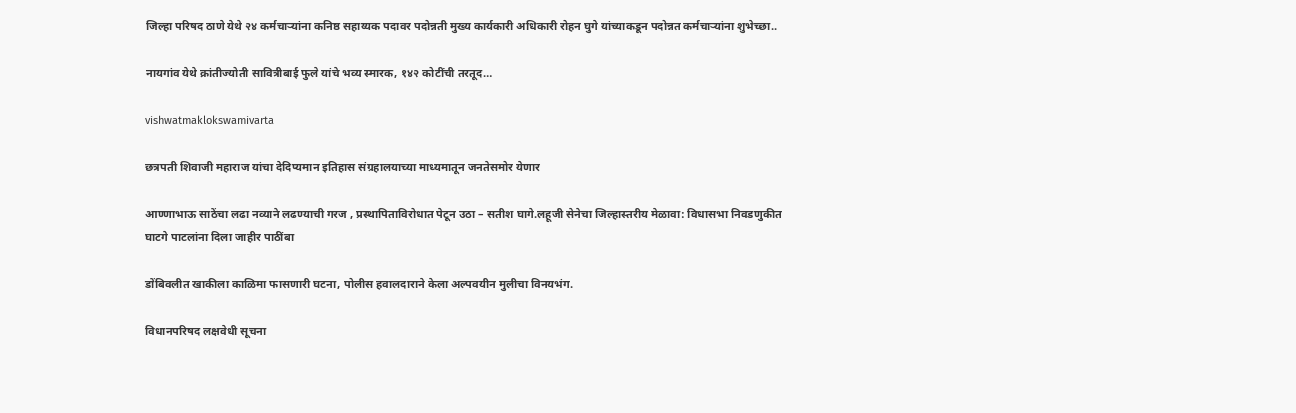जिल्हा परिषद ठाणे येथे २४ कर्मचाऱ्यांना कनिष्ठ सहाय्यक पदावर पदोन्नती मुख्य कार्यकारी अधिकारी रोहन घुगे यांच्याकडून पदोन्नत कर्मचाऱ्यांना शुभेच्छा..

नायगांव येथे क्रांतीज्योती सावित्रीबाई फुले यांचे भव्य स्मारक, १४२ कोटींची तरतूद…

vishwatmaklokswamivarta

छत्रपती शिवाजी महाराज यांचा देदिप्यमान इतिहास संग्रहालयाच्या माध्यमातून जनतेसमोर येणार

आण्णाभाऊ साठेंचा लढा नव्याने लढण्याची गरज , प्रस्थापिताविरोधात पेटून उठा – सतीश घागे.लहूजी सेनेचा जिल्हास्तरीय मेळावा: विधासभा निवडणुकीत घाटगे पाटलांना दिला जाहीर पाठींबा

डोंबिवलीत खाकीला काळिमा फासणारी घटना, पोलीस हवालदाराने केला अल्पवयीन मुलीचा विनयभंग.

विधानपरिषद लक्षवेधी सूचना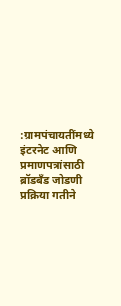:ग्रामपंचायतींमध्ये इंटरनेट आणि प्रमाणपत्रांसाठी ब्रॉडबँड जोडणी प्रक्रिया गतीने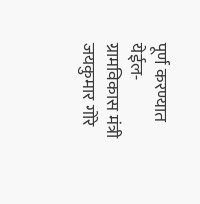पूर्ण करण्यात येईल- ग्रामविकास मंत्री जयकुमार गोरे